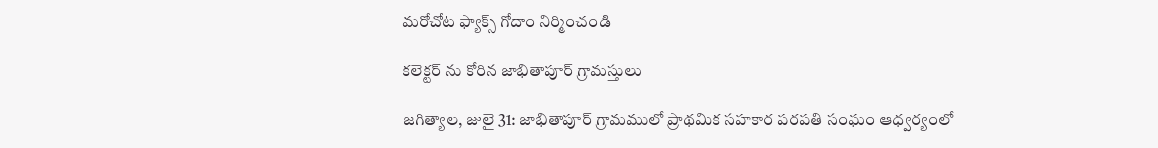మరోచోట ఫ్యాక్స్ గోదాం నిర్మించండి

కలెక్టర్ ను కోరిన జాభితాపూర్ గ్రామస్తులు

జగిత్యాల, జులై 31: జాభితాపూర్ గ్రామములో ప్రాథమిక సహకార పరపతి సంఘం ఆధ్వర్యంలో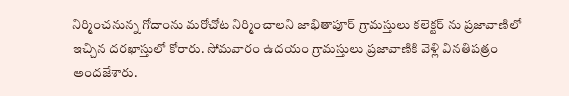నిర్మించనున్న గోదాంను మరోచోట నిర్మించాలని జాభితాపూర్ గ్రామస్తులు కలెక్టర్ ను ప్రజావాణిలో ఇచ్చిన దరఖాస్తులో కోరారు. సోమవారం ఉదయం గ్రామస్తులు ప్రజావాణికి వెళ్లి వినతిపత్రం అందజేశారు.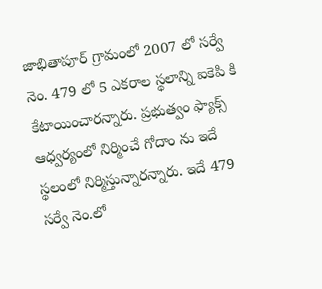జాభితాపూర్ గ్రామంలో 2007 లో సర్వే నెం. 479 లో 5 ఎకరాల స్థలాన్ని ఐకెపి కి కేటాయించారన్నారు. ప్రభుత్వం ఫ్యాక్స్ ఆధ్వర్యంలో నిర్మించే గోదాం ను ఇదే స్థలంలో నిర్మిస్తున్నారన్నారు. ఇదే 479 సర్వే నెం.లో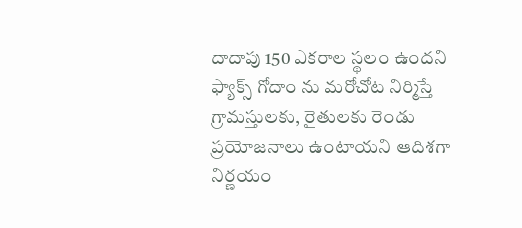దాదాపు 150 ఎకరాల స్థలం ఉందని ఫ్యాక్స్ గోదాం ను మరోచోట నిర్మిస్తే గ్రామస్తులకు, రైతులకు రెండు ప్రయోజనాలు ఉంటాయని ఆదిశగా నిర్ణయం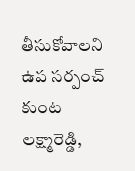తీసుకోవాలని ఉప సర్పంచ్ కుంట లక్ష్మారెడ్డి,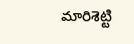మారిశెట్టి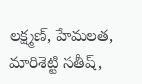లక్ష్మణ్, హేమలత, మారిశెట్టి సతీష్,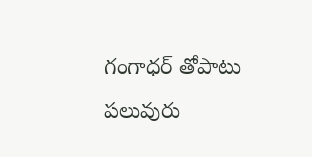గంగాధర్ తోపాటు పలువురు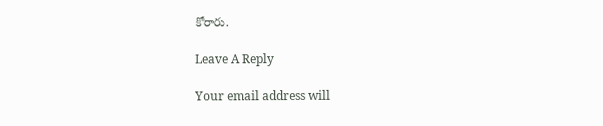కోరారు.

Leave A Reply

Your email address will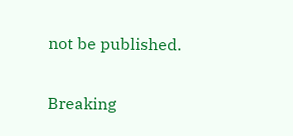not be published.

Breaking